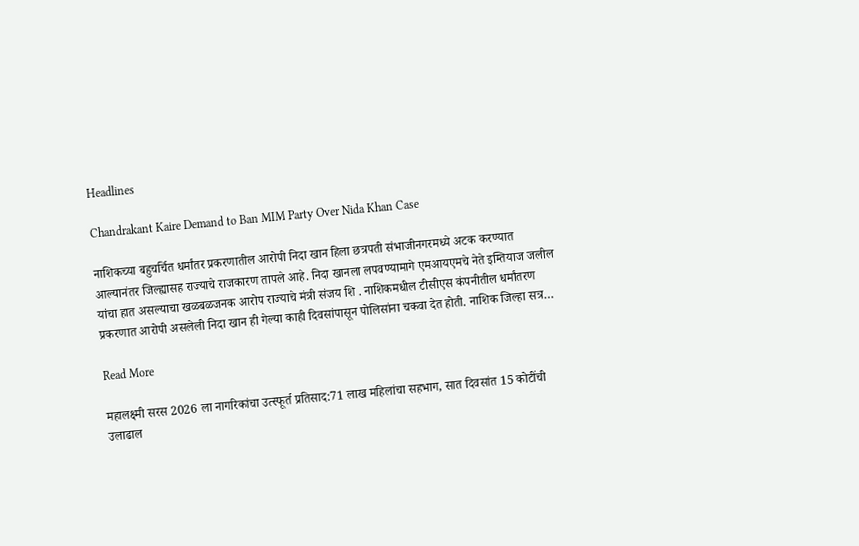Headlines

Chandrakant Kaire Demand to Ban MIM Party Over Nida Khan Case

नाशिकच्या बहुचर्चित धर्मांतर प्रकरणातील आरोपी निदा खान हिला छत्रपती संभाजीनगरमध्ये अटक करण्यात आल्यानंतर जिल्ह्यासह राज्याचे राजकारण तापले आहे. निदा खानला लपवण्यामागे एमआयएमचे नेते इम्तियाज जलील यांचा हात असल्याचा खळबळजनक आरोप राज्याचे मंत्री संजय शि . नाशिकमधील टीसीएस कंपनीतील धर्मांतरण प्रकरणात आरोपी असलेली निदा खान ही गेल्या काही दिवसांपासून पोलिसांना चकवा देत होती. नाशिक जिल्हा सत्र…

Read More

महालक्ष्मी सरस 2026 ला नागरिकांचा उत्स्फूर्त प्रतिसाद:71 लाख महिलांचा सहभाग, सात दिवसांत 15 कोटींची उलाढाल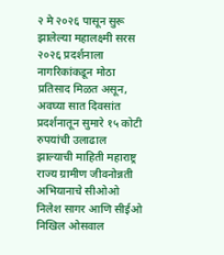२ मे २०२६ पासून सुरू झालेल्या महालक्ष्मी सरस २०२६ प्रदर्शनाला नागरिकांकडून मोठा प्रतिसाद मिळत असून, अवघ्या सात दिवसांत प्रदर्शनातून सुमारे १५ कोटी रुपयांची उलाढाल झाल्याची माहिती महाराष्ट्र राज्य ग्रामीण जीवनोन्नती अभियानाचे सीओओ निलेश सागर आणि सीईओ निखिल ओसवाल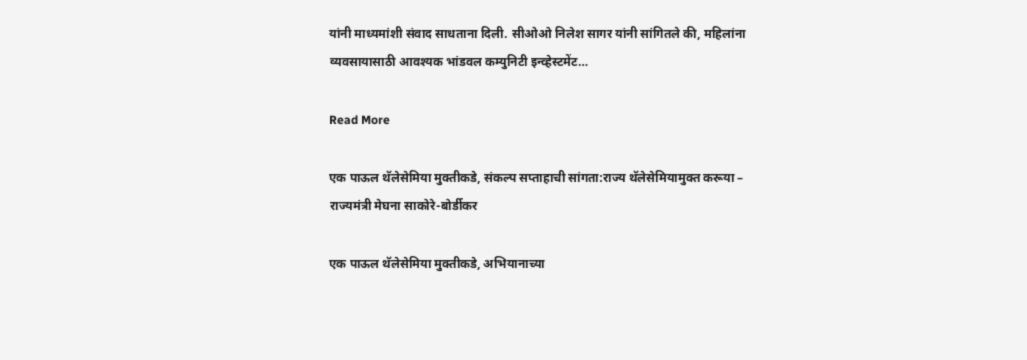यांनी माध्यमांशी संवाद साधताना दिली. सीओओ निलेश सागर यांनी सांगितले की, महिलांना व्यवसायासाठी आवश्यक भांडवल कम्युनिटी इन्व्हेस्टमेंट…

Read More

एक पाऊल थॅलेसेमिया मुक्तीकडे, संकल्प सप्ताहाची सांगता:राज्य थॅलेसेमियामुक्त करूया – राज्यमंत्री मेघना साकोरे-बोर्डीकर

एक पाऊल थॅलेसेमिया मुक्तीकडे, अभियानाच्या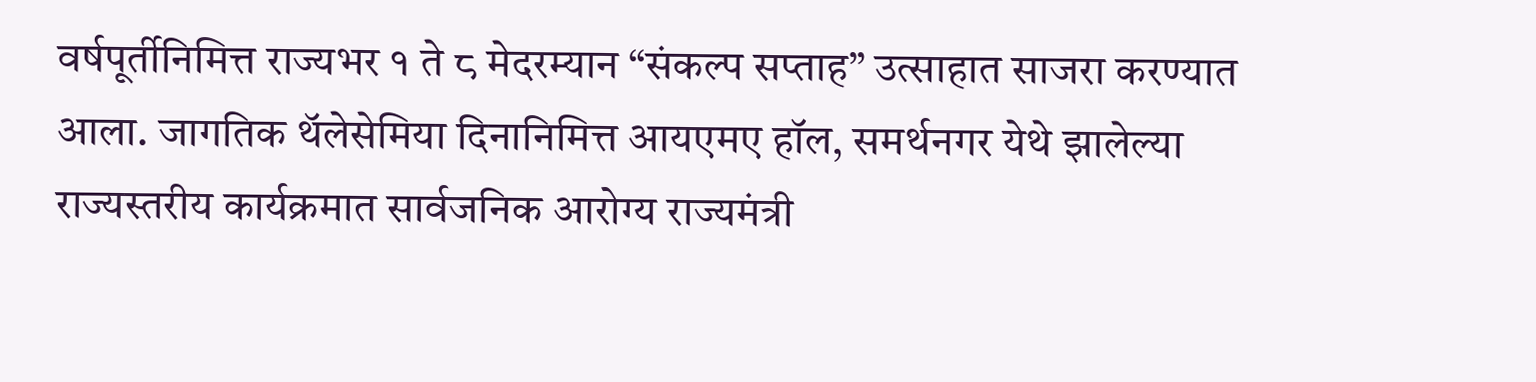वर्षपूर्तीनिमित्त राज्यभर १ ते ८ मेदरम्यान “संकल्प सप्ताह” उत्साहात साजरा करण्यात आला. जागतिक थॅलेसेमिया दिनानिमित्त आयएमए हॉल, समर्थनगर येथे झालेल्या राज्यस्तरीय कार्यक्रमात सार्वजनिक आरोग्य राज्यमंत्री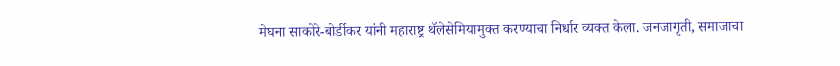मेघना साकोरे-बोर्डीकर यांनी महाराष्ट्र थॅलेसेमियामुक्त करण्याचा निर्धार व्यक्त केला. जनजागृती, समाजाचा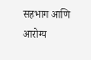सहभाग आणि आरोग्य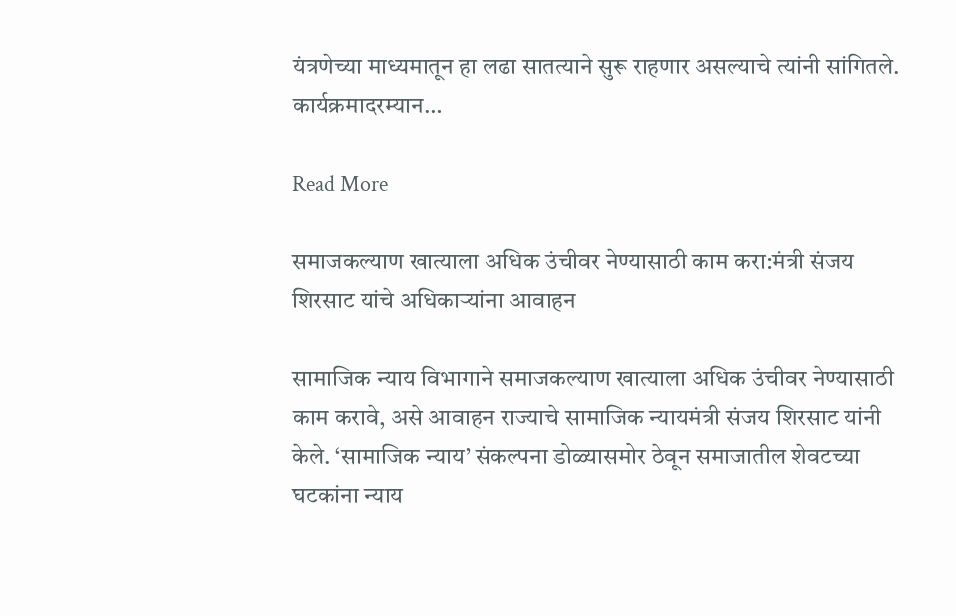यंत्रणेच्या माध्यमातून हा लढा सातत्याने सुरू राहणार असल्याचे त्यांनी सांगितले. कार्यक्रमादरम्यान…

Read More

समाजकल्याण खात्याला अधिक उंचीवर नेण्यासाठी काम करा:मंत्री संजय शिरसाट यांचे अधिकाऱ्यांना आवाहन

सामाजिक न्याय विभागाने समाजकल्याण खात्याला अधिक उंचीवर नेण्यासाठी काम करावे, असे आवाहन राज्याचे सामाजिक न्यायमंत्री संजय शिरसाट यांनी केले. ‘सामाजिक न्याय’ संकल्पना डोळ्यासमोर ठेवून समाजातील शेवटच्या घटकांना न्याय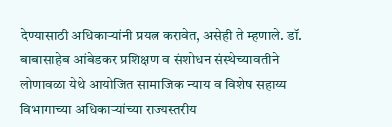देण्यासाठी अधिकाऱ्यांनी प्रयत्न करावेत, असेही ते म्हणाले. डॉ. बाबासाहेब आंबेडकर प्रशिक्षण व संशोधन संस्थेच्यावतीने लोणावळा येथे आयोजित सामाजिक न्याय व विशेष सहाय्य विभागाच्या अधिकाऱ्यांच्या राज्यस्तरीय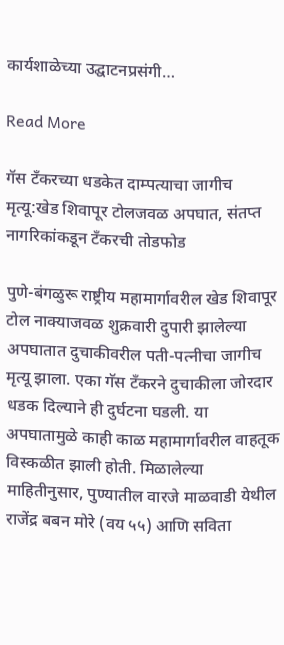कार्यशाळेच्या उद्घाटनप्रसंगी…

Read More

गॅस टँकरच्या धडकेत दाम्पत्याचा जागीच मृत्यू:खेड शिवापूर टोलजवळ अपघात, संतप्त नागरिकांकडून टँकरची तोडफोड

पुणे-बंगळुरू राष्ट्रीय महामार्गावरील खेड शिवापूर टोल नाक्याजवळ शुक्रवारी दुपारी झालेल्या अपघातात दुचाकीवरील पती-पत्नीचा जागीच मृत्यू झाला. एका गॅस टँकरने दुचाकीला जोरदार धडक दिल्याने ही दुर्घटना घडली. या अपघातामुळे काही काळ महामार्गावरील वाहतूक विस्कळीत झाली होती. मिळालेल्या माहितीनुसार, पुण्यातील वारजे माळवाडी येथील राजेंद्र बबन मोरे (वय ५५) आणि सविता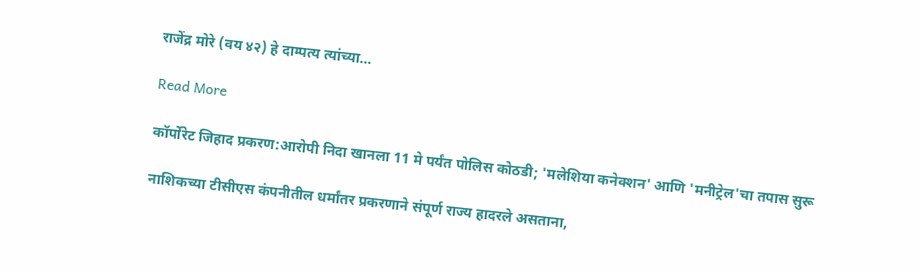राजेंद्र मोरे (वय ४२) हे दाम्पत्य त्यांच्या…

Read More

कॉर्पोरेट जिहाद प्रकरण:आरोपी निदा खानला 11 मे पर्यंत पोलिस कोठडी; 'मलेशिया कनेक्शन' आणि 'मनीट्रेल'चा तपास सुरू

नाशिकच्या टीसीएस कंपनीतील धर्मांतर प्रकरणाने संपूर्ण राज्य हादरले असताना,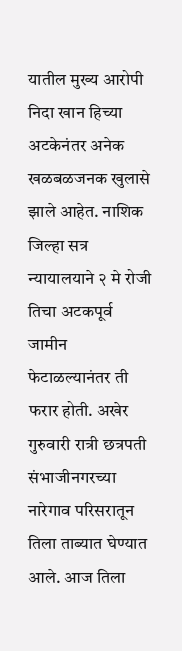यातील मुख्य आरोपी निदा खान हिच्या अटकेनंतर अनेक खळबळजनक खुलासे झाले आहेत. नाशिक जिल्हा सत्र न्यायालयाने २ मे रोजी तिचा अटकपूर्व जामीन फेटाळल्यानंतर ती फरार होती. अखेर गुरुवारी रात्री छत्रपती संभाजीनगरच्या नारेगाव परिसरातून तिला ताब्यात घेण्यात आले. आज तिला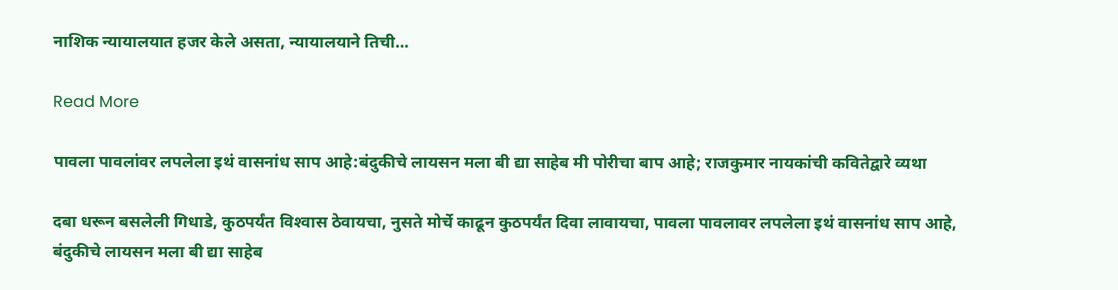नाशिक न्यायालयात हजर केले असता, न्यायालयाने तिची…

Read More

पावला पावलांवर लपलेला इथं वासनांध साप आहे:बंदुकीचे लायसन मला बी द्या साहेब मी पोरीचा बाप आहे; राजकुमार नायकांची कवितेद्वारे व्यथा

दबा धरून बसलेली गिधाडे, कुठपर्यंत विश्‍वास ठेवायचा, नुसते मोर्चे काढून कुठपर्यंत दिवा लावायचा, पावला पावलावर लपलेला इथं वासनांध साप आहे, बंदुकीचे लायसन मला बी द्या साहेब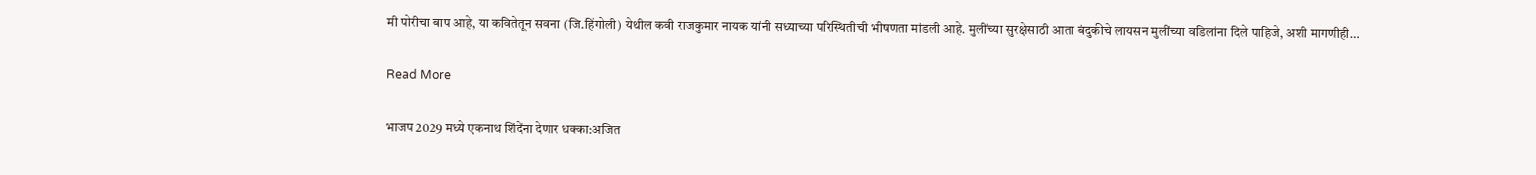मी पोरीचा बाप आहे, या कवितेतून सवना (जि.हिंगोली) येथील कवी राजकुमार नायक यांनी सध्याच्या परिस्थितीची भीषणता मांडली आहे. मुलींच्या सुरक्षेसाठी आता बंदुकीचे लायसन मुलींच्या वडिलांना दिले पाहिजे, अशी मागणीही…

Read More

भाजप 2029 मध्ये एकनाथ शिंदेंना देणार धक्का:अजित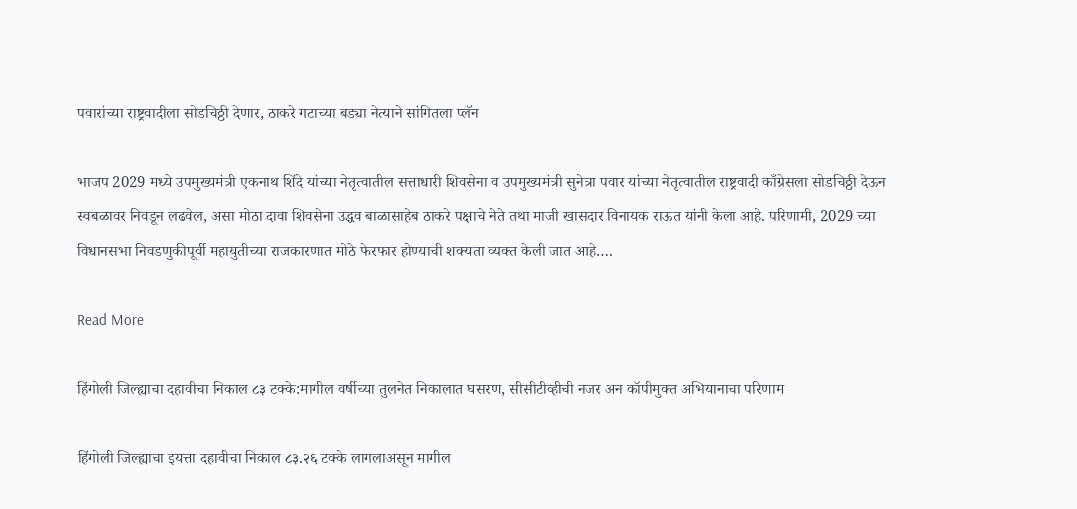पवारांच्या राष्ट्रवादीला सोडचिठ्ठी देणार, ठाकरे गटाच्या बड्या नेत्याने सांगितला प्लॅन

भाजप 2029 मध्ये उपमुख्यमंत्री एकनाथ शिंदे यांच्या नेतृत्वातील सत्ताधारी शिवसेना व उपमुख्यमंत्री सुनेत्रा पवार यांच्या नेतृत्वातील राष्ट्रवादी काँग्रेसला सोडचिठ्ठी देऊन स्वबळावर निवडून लढवेल, असा मोठा दावा शिवसेना उद्धव बाळासाहेब ठाकरे पक्षाचे नेते तथा माजी खासदार विनायक राऊत यांनी केला आहे. परिणामी, 2029 च्या विधानसभा निवडणुकीपूर्वी महायुतीच्या राजकारणात मोठे फेरफार होण्याची शक्यता व्यक्त केली जात आहे….

Read More

हिंगोली जिल्ह्याचा दहावीचा निकाल ८३ टक्के:मागील वर्षीच्या तुलनेत निकालात घसरण, सीसीटीव्हीची नजर अन कॉपीमुक्त अभियानाचा परिणाम

हिंगोली जिल्ह्याचा इयत्ता दहावीचा निकाल ८३.२६ टक्के लागलाअसून मागील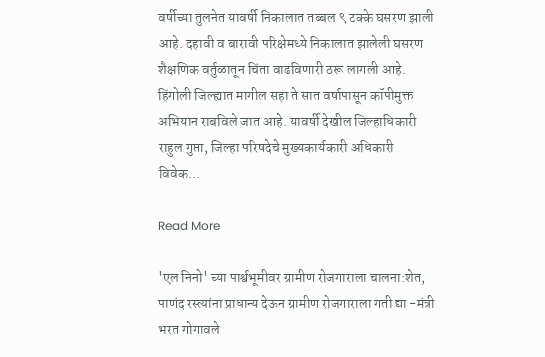वर्षीच्या तुलनेत यावर्षी निकालात तब्बल ९ टक्के घसरण झाली आहे. दहावी व बारावी परिक्षेमध्ये निकालात झालेली घसरण शैक्षणिक वर्तुळातून चिंता वाढविणारी ठरू लागली आहे. हिंगोली जिल्ह्यात मागील सहा ते सात वर्षापासून कॉपीमुक्त अभियान राबविले जात आहे. यावर्षी देखील जिल्हाधिकारी राहुल गुप्ता, जिल्हा परिषदेचे मुख्यकार्यकारी अधिकारी विवेक…

Read More

'एल निनो' च्या पार्श्वभूमीवर ग्रामीण रोजगाराला चालना:शेत, पाणंद रस्त्यांना प्राधान्य देऊन ग्रामीण रोजगाराला गती द्या -मंत्री भरत गोगावले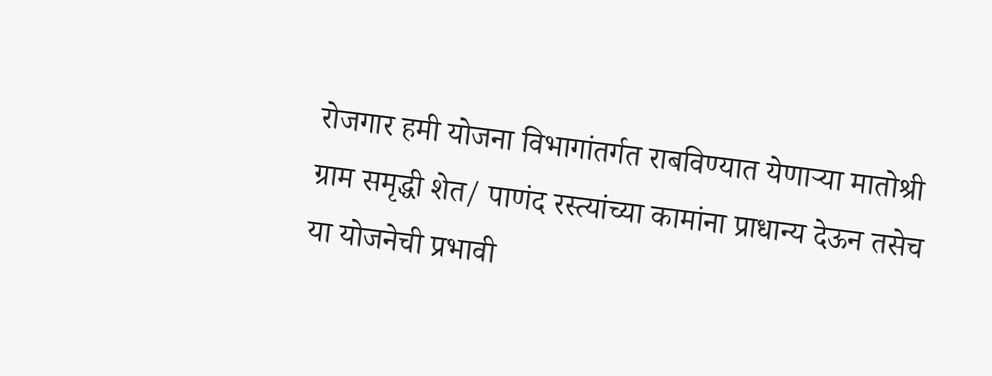रोजगार हमी योजना विभागांतर्गत राबविण्यात येणाऱ्या मातोश्री ग्राम समृद्धी शेत/ पाणंद रस्त्यांच्या कामांना प्राधान्य देऊन तसेच या योजनेची प्रभावी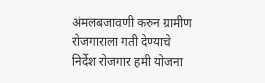अंमलबजावणी करुन ग्रामीण रोजगाराला गती देण्याचे निर्देश रोजगार हमी योजना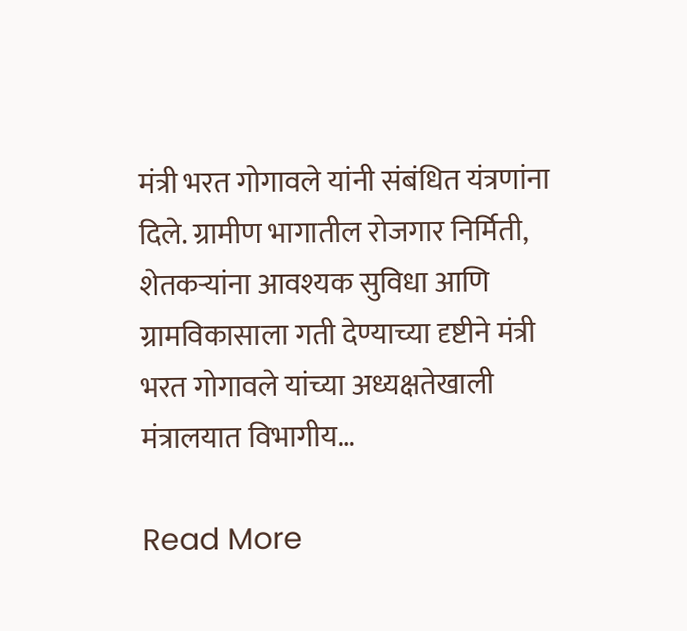मंत्री भरत गोगावले यांनी संबंधित यंत्रणांना दिले. ग्रामीण भागातील रोजगार निर्मिती, शेतकऱ्यांना आवश्यक सुविधा आणि ग्रामविकासाला गती देण्याच्या दृष्टीने मंत्री भरत गोगावले यांच्या अध्यक्षतेखाली मंत्रालयात विभागीय…

Read More